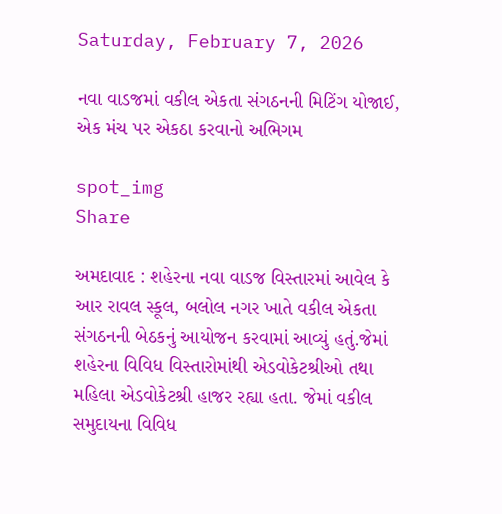Saturday, February 7, 2026

નવા વાડજમાં વકીલ એકતા સંગઠનની મિટિંગ યોજાઈ, એક મંચ પર એકઠા કરવાનો અભિગમ

spot_img
Share

અમદાવાદ : શહેરના નવા વાડજ વિસ્તારમાં આવેલ કે આર રાવલ સ્કૂલ, બલોલ નગર ખાતે વકીલ એકતા સંગઠનની બેઠકનું આયોજન કરવામાં આવ્યું હતું.જેમાં શહેરના વિવિધ વિસ્તારોમાંથી એડવોકેટશ્રીઓ તથા મહિલા એડવોકેટશ્રી હાજર રહ્યા હતા. જેમાં વકીલ સમુદાયના વિવિધ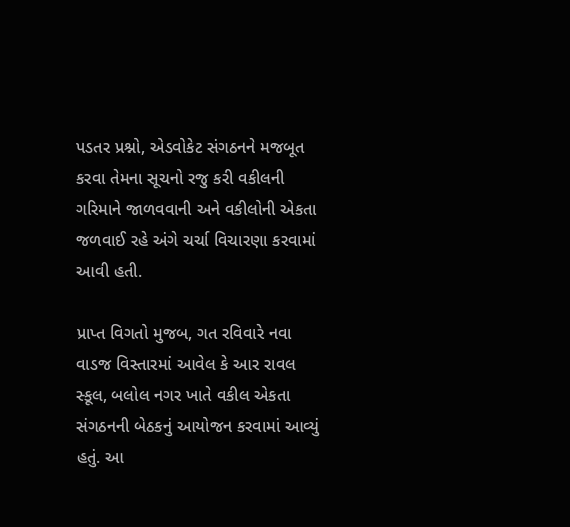પડતર પ્રશ્નો, એડવોકેટ સંગઠનને મજબૂત કરવા તેમના સૂચનો રજુ કરી વકીલની ગરિમાને જાળવવાની અને વકીલોની એકતા જળવાઈ રહે અંગે ચર્ચા વિચારણા કરવામાં આવી હતી.

પ્રાપ્ત વિગતો મુજબ, ગત રવિવારે નવા વાડજ વિસ્તારમાં આવેલ કે આર રાવલ સ્કૂલ, બલોલ નગર ખાતે વકીલ એકતા સંગઠનની બેઠકનું આયોજન કરવામાં આવ્યું હતું. આ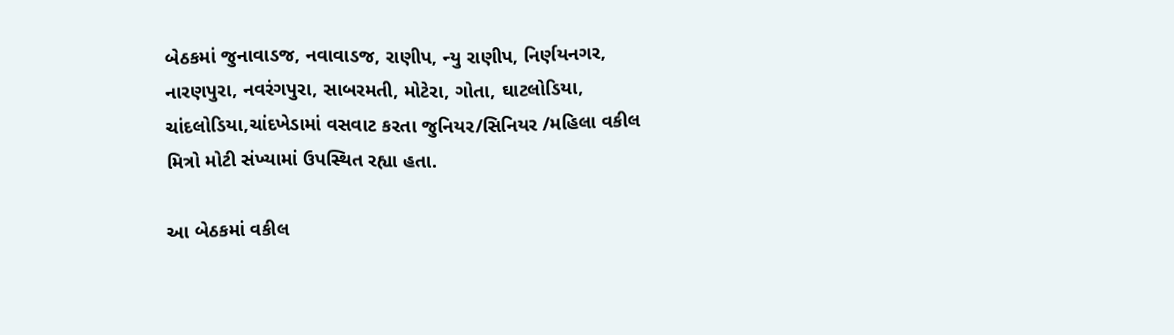બેઠકમાં જુનાવાડજ, નવાવાડજ, રાણીપ, ન્યુ રાણીપ, નિર્ણયનગર, નારણપુરા, નવરંગપુરા, સાબરમતી, મોટેરા, ગોતા, ઘાટલોડિયા, ચાંદલોડિયા,ચાંદખેડામાં વસવાટ કરતા જુનિયર/સિનિયર /મહિલા વકીલ મિત્રો મોટી સંખ્યામાં ઉપસ્થિત રહ્યા હતા.

આ બેઠકમાં વકીલ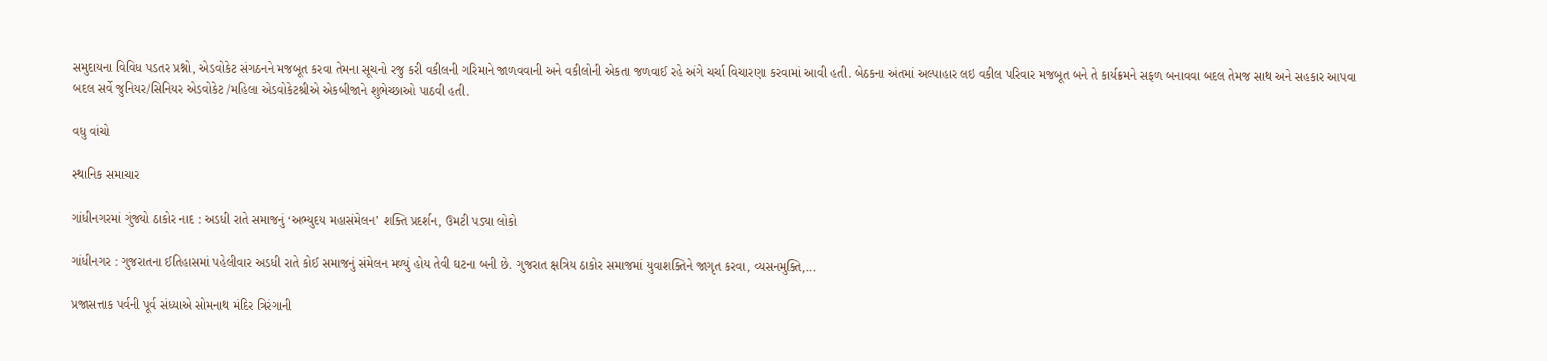સમુદાયના વિવિધ પડતર પ્રશ્નો, એડવોકેટ સંગઠનને મજબૂત કરવા તેમના સૂચનો રજુ કરી વકીલની ગરિમાને જાળવવાની અને વકીલોની એકતા જળવાઈ રહે અંગે ચર્ચા વિચારણા કરવામાં આવી હતી. બેઠકના અંતમાં અલ્પાહાર લઇ વકીલ પરિવાર મજબૂત બને તે કાર્યક્રમને સફળ બનાવવા બદલ તેમજ સાથ અને સહકાર આપવા બદલ સર્વે જુનિયર/સિનિયર એડવોકેટ /મહિલા એડવોકેટશ્રીએ એકબીજાને શુભેચ્છાઓ પાઠવી હતી.

વધુ વાંચો

સ્થાનિક સમાચાર

ગાંધીનગરમાં ગુંજ્યો ઠાકોર નાદ : અડધી રાતે સમાજનું ‘અભ્યુદય મહાસંમેલન’ શક્તિ પ્રદર્શન, ઉમટી પડ્યા લોકો

ગાંધીનગર : ગુજરાતના ઈતિહાસમાં પહેલીવાર અડધી રાતે કોઈ સમાજનું સંમેલન મળ્યું હોય તેવી ઘટના બની છે. ગુજરાત ક્ષત્રિય ઠાકોર સમાજમાં યુવાશક્તિને જાગૃત કરવા, વ્યસનમુક્તિ,...

પ્રજાસત્તાક પર્વની પૂર્વ સંધ્યાએ સોમનાથ મંદિર ત્રિરંગાની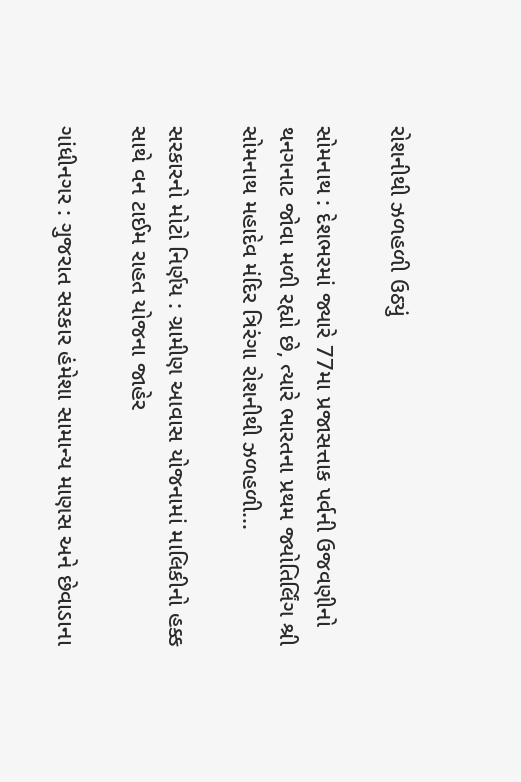રોશનીથી ઝળહળી ઉઠ્યું

સોમનાથ : દેશભરમાં જ્યારે 77મા પ્રજાસત્તાક પર્વની ઉજવણીનો થનગનાટ જોવા મળી રહ્યો છે, ત્યારે ભારતના પ્રથમ જ્યોતિર્લિંગ શ્રી સોમનાથ મહાદેવ મંદિર ત્રિરંગા રોશનીથી ઝળહળી...

સરકારનો મોટો નિર્ણય : ગ્રામીણ આવાસ યોજનામાં માલિકીનો હક્ક સાથે વન ટાઈમ રાહત યોજના જાહેર

ગાંધીનગર : ગુજરાત સરકાર હંમેશા સામાન્ય માણસ અને છેવાડાના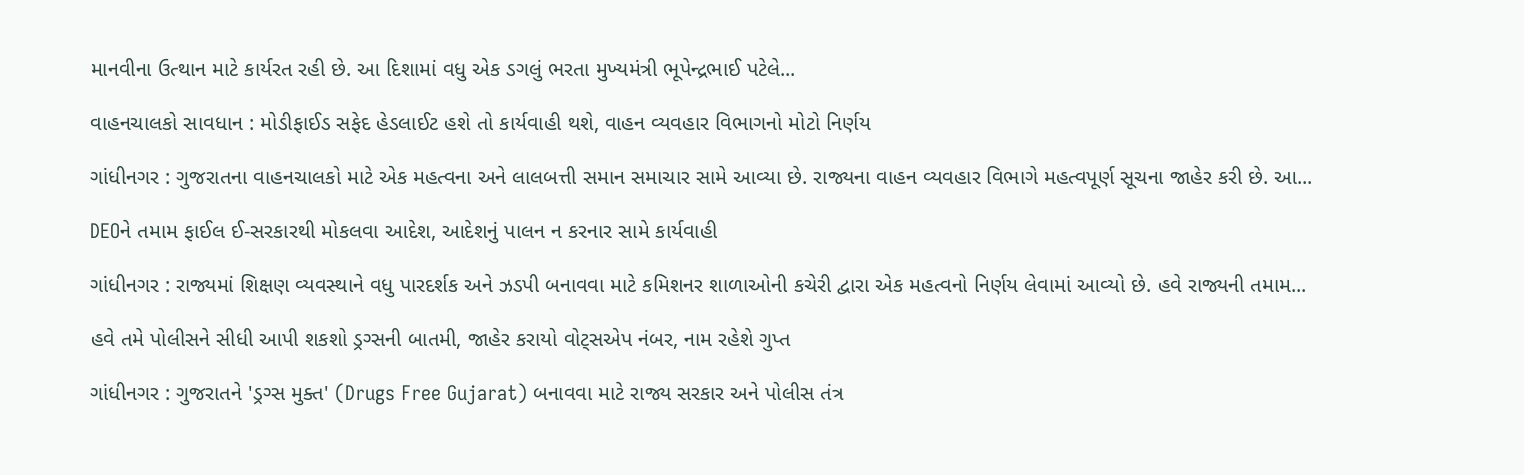માનવીના ઉત્થાન માટે કાર્યરત રહી છે. આ દિશામાં વધુ એક ડગલું ભરતા મુખ્યમંત્રી ભૂપેન્દ્રભાઈ પટેલે...

વાહનચાલકો સાવધાન : મોડીફાઈડ સફેદ હેડલાઈટ હશે તો કાર્યવાહી થશે, વાહન વ્યવહાર વિભાગનો મોટો નિર્ણય

ગાંધીનગર : ગુજરાતના વાહનચાલકો માટે એક મહત્વના અને લાલબત્તી સમાન સમાચાર સામે આવ્યા છે. રાજ્યના વાહન વ્યવહાર વિભાગે મહત્વપૂર્ણ સૂચના જાહેર કરી છે. આ...

DEOને તમામ ફાઈલ ઈ-સરકારથી મોકલવા આદેશ, આદેશનું પાલન ન કરનાર સામે કાર્યવાહી

ગાંધીનગર : રાજ્યમાં શિક્ષણ વ્યવસ્થાને વધુ પારદર્શક અને ઝડપી બનાવવા માટે કમિશનર શાળાઓની કચેરી દ્વારા એક મહત્વનો નિર્ણય લેવામાં આવ્યો છે. હવે રાજ્યની તમામ...

હવે તમે પોલીસને સીધી આપી શકશો ડ્રગ્સની બાતમી, જાહેર કરાયો વોટ્સએપ નંબર, નામ રહેશે ગુપ્ત

ગાંધીનગર : ગુજરાતને 'ડ્રગ્સ મુક્ત' (Drugs Free Gujarat) બનાવવા માટે રાજ્ય સરકાર અને પોલીસ તંત્ર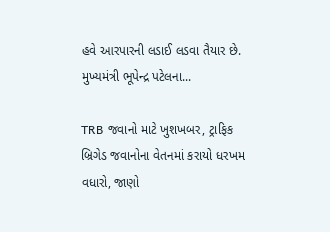હવે આરપારની લડાઈ લડવા તૈયાર છે. મુખ્યમંત્રી ભૂપેન્દ્ર પટેલના...

TRB જવાનો માટે ખુશખબર, ટ્રાફિક બ્રિગેડ જવાનોના વેતનમાં કરાયો ધરખમ વધારો, જાણો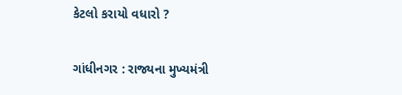કેટલો કરાયો વધારો ?

ગાંધીનગર : રાજ્યના મુખ્યમંત્રી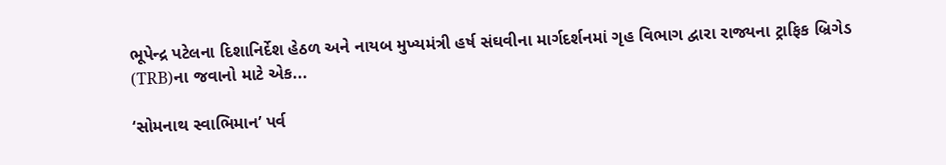ભૂપેન્દ્ર પટેલના દિશાનિર્દેશ હેઠળ અને નાયબ મુખ્યમંત્રી હર્ષ સંઘવીના માર્ગદર્શનમાં ગૃહ વિભાગ દ્વારા રાજ્યના ટ્રાફિક બ્રિગેડ (TRB)ના જવાનો માટે એક...

‘સોમનાથ સ્વાભિમાન’ પર્વ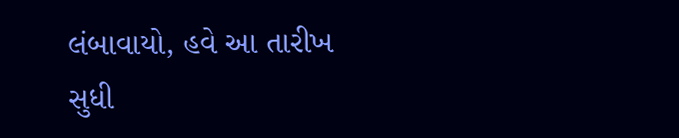લંબાવાયો, હવે આ તારીખ સુધી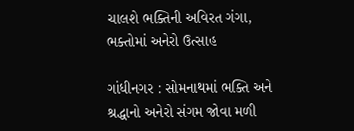ચાલશે ભક્તિની અવિરત ગંગા, ભક્તોમાં અનેરો ઉત્સાહ

ગાંધીનગર : સોમનાથમાં ભક્તિ અને શ્રદ્ધાનો અનેરો સંગમ જોવા મળી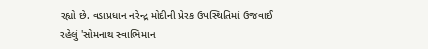રહ્યો છે. વડાપ્રધાન નરેન્દ્ર મોદીની પ્રેરક ઉપસ્થિતિમાં ઉજવાઈ રહેલું 'સોમનાથ સ્વાભિમાન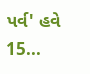પર્વ' હવે 15...